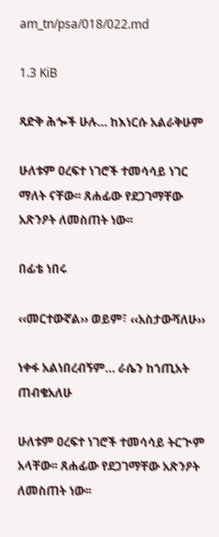am_tn/psa/018/022.md

1.3 KiB

ጻድቅ ሕጐች ሁሉ… ከእነርሱ አልራቅሁም

ሁለቱም ዐረፍተ ነገሮች ተመሳሳይ ነገር ማለት ናቸው፡፡ ጸሐፊው የደጋገማቸው አጽንዖት ለመስጠት ነው፡፡

በፊቴ ነበሩ

‹‹መርተውኛል›› ወይም፣ ‹‹አስታውሻለሁ››

ነቀፋ አልነበረብኝም… ራሴን ከኀጢአት ጠብቄአለሁ

ሁለቱም ዐረፍተ ነገሮች ተመሳሳይ ትርጒም አላቸው፡፡ ጸሐፊው የደጋገማቸው አጽንዖት ለመስጠት ነው፡፡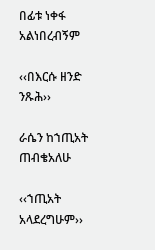በፊቱ ነቀፋ አልነበረብኝም

‹‹በእርሱ ዘንድ ንጹሕ››

ራሴን ከኀጢአት ጠብቄአለሁ

‹‹ኀጢአት አላደረግሁም››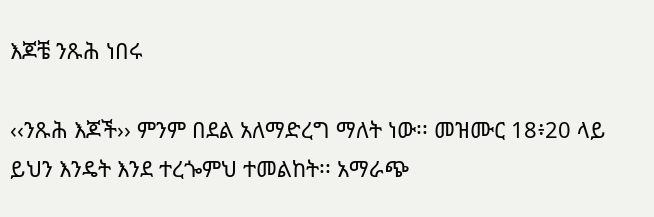እጆቼ ንጹሕ ነበሩ

‹‹ንጹሕ እጆች›› ምንም በደል አለማድረግ ማለት ነው፡፡ መዝሙር 18፥20 ላይ ይህን እንዴት እንደ ተረጐምህ ተመልከት፡፡ አማራጭ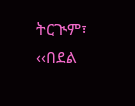ትርጒም፣ ‹‹በደል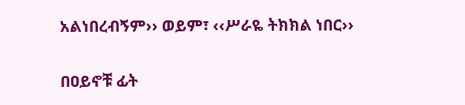አልነበረብኝም›› ወይም፣ ‹‹ሥራዬ ትክክል ነበር››

በዐይኖቹ ፊት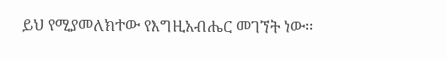ይህ የሚያመለክተው የእግዚአብሔር መገኘት ነው፡፡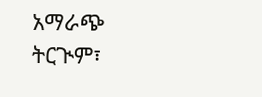አማራጭ ትርጒም፣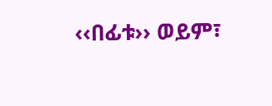‹‹በፊቱ›› ወይም፣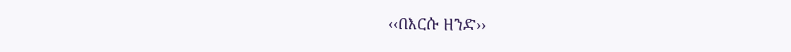‹‹በእርሱ ዘንድ››